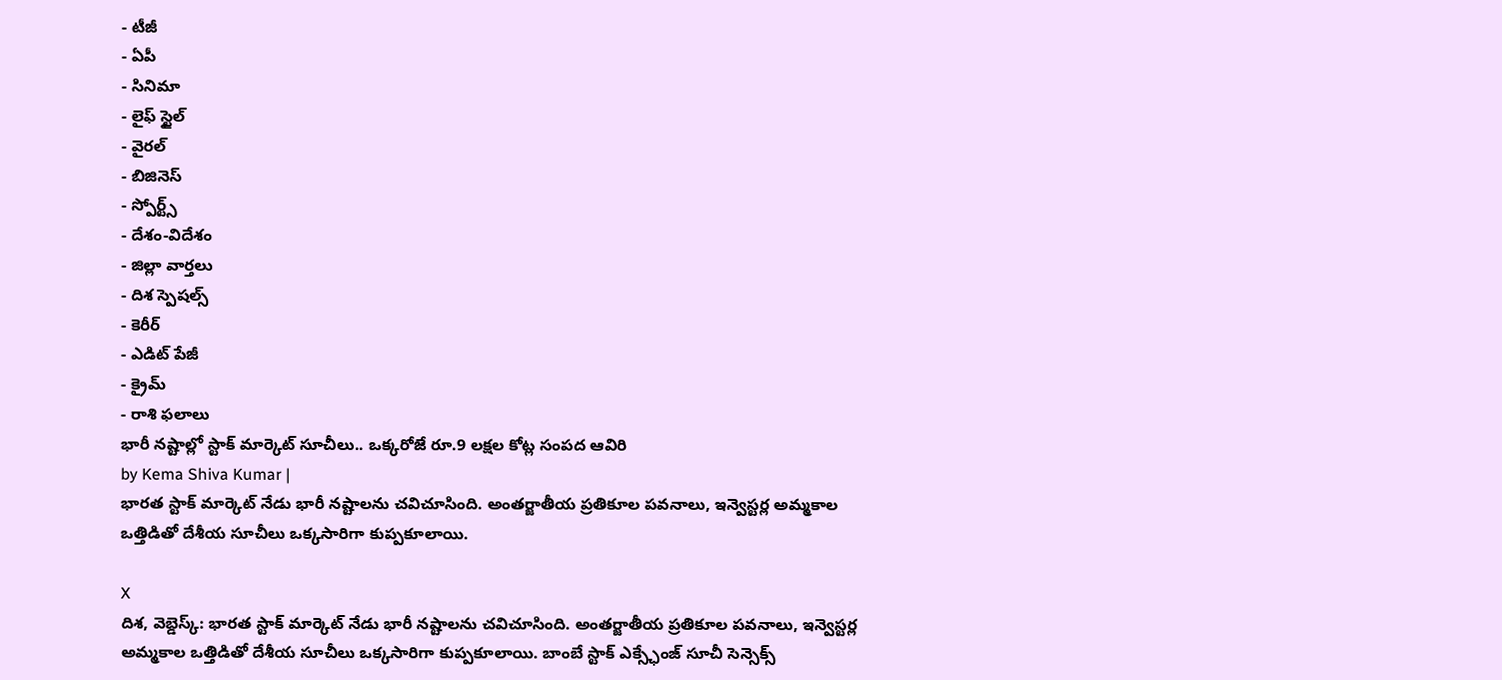- టీజీ
- ఏపీ
- సినిమా
- లైఫ్ స్టైల్
- వైరల్
- బిజినెస్
- స్పోర్ట్స్
- దేశం-విదేశం
- జిల్లా వార్తలు
- దిశ స్పెషల్స్
- కెరీర్
- ఎడిట్ పేజీ
- క్రైమ్
- రాశి ఫలాలు
భారీ నష్టాల్లో స్టాక్ మార్కెట్ సూచీలు.. ఒక్కరోజే రూ.9 లక్షల కోట్ల సంపద ఆవిరి
by Kema Shiva Kumar |
భారత స్టాక్ మార్కెట్ నేడు భారీ నష్టాలను చవిచూసింది. అంతర్జాతీయ ప్రతికూల పవనాలు, ఇన్వెస్టర్ల అమ్మకాల ఒత్తిడితో దేశీయ సూచీలు ఒక్కసారిగా కుప్పకూలాయి.

X
దిశ, వెబ్డెస్క్: భారత స్టాక్ మార్కెట్ నేడు భారీ నష్టాలను చవిచూసింది. అంతర్జాతీయ ప్రతికూల పవనాలు, ఇన్వెస్టర్ల అమ్మకాల ఒత్తిడితో దేశీయ సూచీలు ఒక్కసారిగా కుప్పకూలాయి. బాంబే స్టాక్ ఎక్స్ఛేంజ్ సూచీ సెన్సెక్స్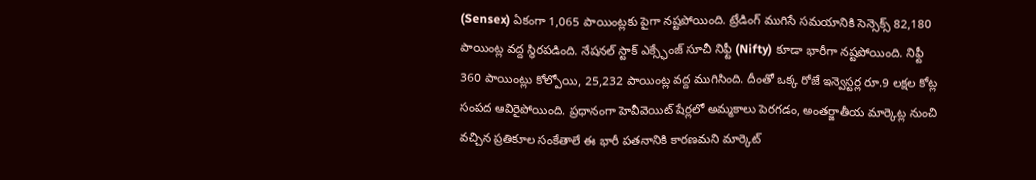(Sensex) ఏకంగా 1,065 పాయింట్లకు పైగా నష్టపోయింది. ట్రేడింగ్ ముగిసే సమయానికి సెన్సెక్స్ 82,180 పాయింట్ల వద్ద స్థిరపడింది. నేషనల్ స్టాక్ ఎక్స్ఛేంజ్ సూచీ నిఫ్టీ (Nifty) కూడా భారీగా నష్టపోయింది. నిఫ్టీ 360 పాయింట్లు కోల్పోయి, 25,232 పాయింట్ల వద్ద ముగిసింది. దీంతో ఒక్క రోజే ఇన్వెస్టర్ల రూ.9 లక్షల కోట్ల సంపద ఆవిరైపోయింది. ప్రధానంగా హెవీవెయిట్ షేర్లలో అమ్మకాలు పెరగడం, అంతర్జాతీయ మార్కెట్ల నుంచి వచ్చిన ప్రతికూల సంకేతాలే ఈ భారీ పతనానికి కారణమని మార్కెట్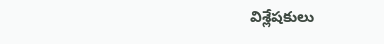విశ్లేషకులు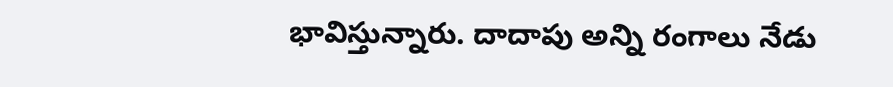భావిస్తున్నారు. దాదాపు అన్ని రంగాలు నేడు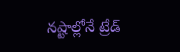నష్టాల్లోనే ట్రేడ్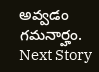అవ్వడం గమనార్హం.
Next Story